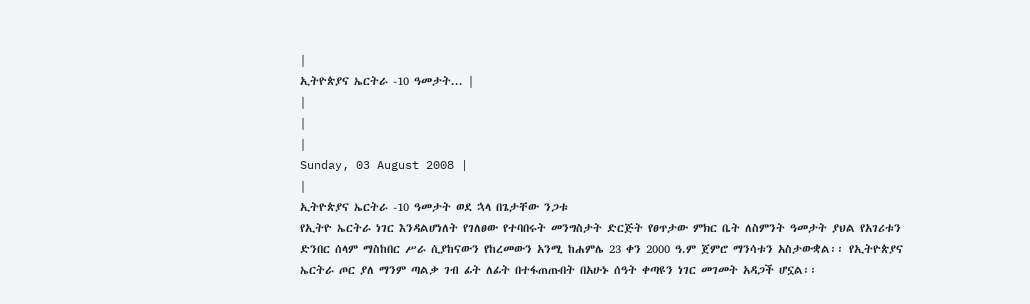|
ኢትዮጵያና ኤርትራ -10 ዓመታት... |
|
|
|
Sunday, 03 August 2008 |
|
ኢትዮጵያና ኤርትራ -10 ዓመታት ወደ ኋላ በጌታቸው ንጋቱ
የኢትዮ ኤርትራ ነገር እንዳልሆነለት የገለፀው የተባበሩት መንግስታት ድርጅት የፀጥታው ምክር ቤት ለስምንት ዓመታት ያህል የአገሪቱን ድንበር ሰላም ማስከበር ሥራ ሲያከናውን የከረመውን አንሚ ከሐምሌ 23 ቀን 2000 ዓ.ም ጀምሮ ማንሳቱን አስታውቋል፡፡ የኢትዮጵያና ኤርትራ ጦር ያለ ማንም ጣልቃ ገብ ፊት ለፊት በተፋጠጡበት በአሁኑ ሰዓት ቀጣዩን ነገር መገመት አዳጋች ሆኗል፡፡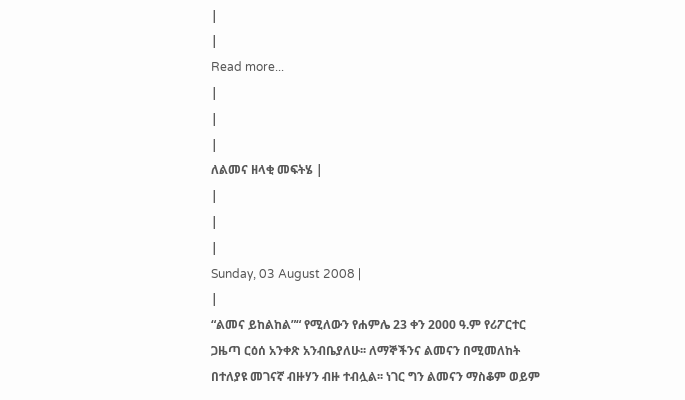|
|
Read more...
|
|
|
ለልመና ዘላቂ መፍትሄ |
|
|
|
Sunday, 03 August 2008 |
|
“ልመና ይከልከል”“ የሚለውን የሐምሌ 23 ቀን 2000 ዓ.ም የሪፖርተር ጋዜጣ ርዕሰ አንቀጽ አንብቤያለሁ፡፡ ለማኞችንና ልመናን በሚመለከት በተለያዩ መገናኛ ብዙሃን ብዙ ተብሏል፡፡ ነገር ግን ልመናን ማስቆም ወይም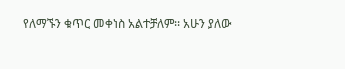የለማኙን ቁጥር መቀነስ አልተቻለም፡፡ አሁን ያለው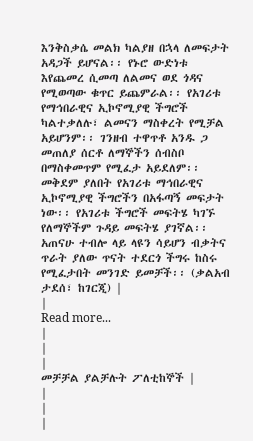እንቅስቃሴ መልክ ካልያዘ በኋላ ለመፍታት አዳጋች ይሆናል፡፡ የኑሮ ውድነቱ እየጨመረ ሲመጣ ለልመና ወደ ጎዳና የሚወጣው ቁጥር ይጨምራል፡፡ የአገሪቱ የማኅበራዊና ኢኮኖሚያዊ ችግሮች ካልተቃለሉ፣ ልመናን ማስቀረት የሚቻል አይሆንም፡፡ ገንዘብ ተዋጥቶ አንዱ ጋ መጠለያ ሰርቶ ለማኞችን ሰብስቦ በማስቀመጥም የሚፈታ አይደለም፡፡ መቅደም ያለበት የአገሪቱ ማኅበራዊና ኢኮኖሚያዊ ችግሮችን በአፋጣኝ መፍታት ነው፡፡ የአገሪቱ ችግሮች መፍትሄ ካገኙ የለማኞችም ጉዳይ መፍትሄ ያገኛል፡፡ አጠናሁ ተብሎ ላይ ላዩን ሳይሆን ብቃትና ጥራት ያለው ጥናት ተደርጎ ችግሩ ከስሩ የሚፈታበት መንገድ ይመቻች፡፡ (ቃልአብ ታደሰ፣ ከገርጂ) |
|
Read more...
|
|
|
መቻቻል ያልቻሉት ፖለቲከኞች |
|
|
|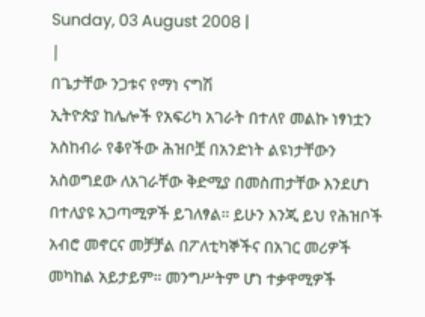Sunday, 03 August 2008 |
|
በጌታቸው ንጋቱና የማነ ናግሽ
ኢትዮጵያ ከሌሎች የአፍሪካ አገራት በተለየ መልኩ ነፃነቷን አስከብራ የቆየችው ሕዝቦቿ በአንድነት ልዩነታቸውን አስወግደው ለአገራቸው ቅድሚያ በመስጠታቸው እንደሆነ በተለያዩ አጋጣሚዎች ይገለፃል፡፡ ይሁን እንጂ ይህ የሕዝቦች አብሮ መኖርና መቻቻል በፖለቲካኞችና በአገር መሪዎች መካከል አይታይም፡፡ መንግሥትም ሆነ ተቃዋሚዎች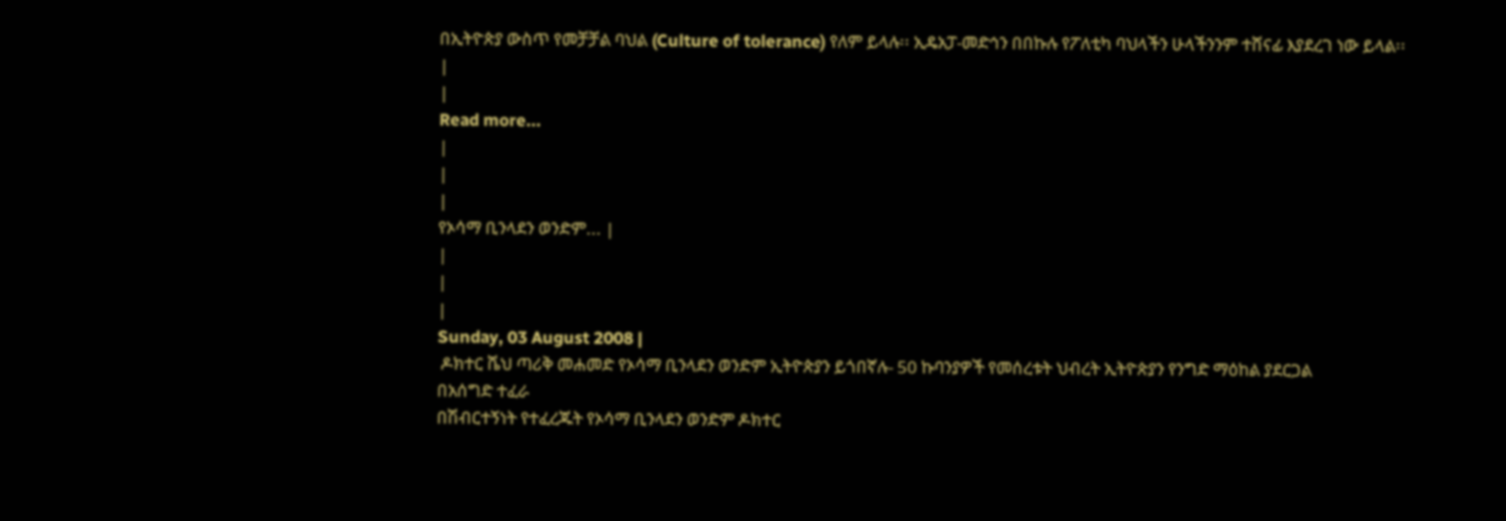በኢትዮጵያ ውስጥ የመቻቻል ባህል (Culture of tolerance) የለም ይላሉ፡፡ ኢዴአፓ-መድኅን በበኩሉ የፖለቲካ ባህላችን ሁላችንንም ተሸናፊ እያደረገ ነው ይላል፡፡
|
|
Read more...
|
|
|
የኦሳማ ቢንላደን ወንድም... |
|
|
|
Sunday, 03 August 2008 |
 ዶክተር ሼህ ጣሪቅ መሐመድ የኦሳማ ቢንላደን ወንድም ኢትዮጵያን ይጎበኛሉ- 50 ኩባንያዎች የመሰረቱት ህብረት ኢትዮጵያን የንግድ ማዕከል ያደርጋል
በአሰግድ ተፈራ
በሽብርተኝነት የተፈረጁት የኦሳማ ቢንላደን ወንድም ዶክተር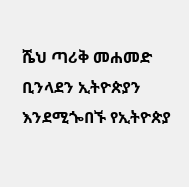ሼህ ጣሪቅ መሐመድ ቢንላደን ኢትዮጵያን እንደሚጐበኙ የኢትዮጵያ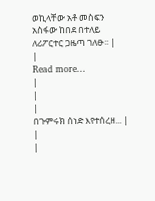ወኪላቸው አቶ መስፍን አስፋው ከበደ በተለይ ለሪፖርተር ጋዜጣ ገለፁ፡፡ |
|
Read more...
|
|
|
በጉምሩክ ሰነድ እየተሰረዘ... |
|
|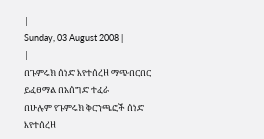|
Sunday, 03 August 2008 |
|
በጉምሩክ ሰነድ እየተሰረዘ ማጭበርበር ይፈፀማል በአሰግድ ተፈራ
በሁሉም የጉምሩክ ቅርንጫፎች ሰነድ እየተሰረዘ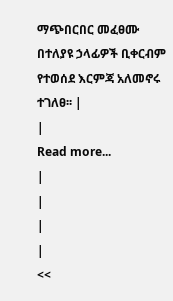ማጭበርበር መፈፀሙ በተለያዩ ኃላፊዎች ቢቀርብም የተወሰደ እርምጃ አለመኖሩ ተገለፀ፡፡ |
|
Read more...
|
|
|
|
<<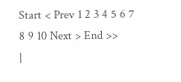Start < Prev 1 2 3 4 5 6 7 8 9 10 Next > End >>
|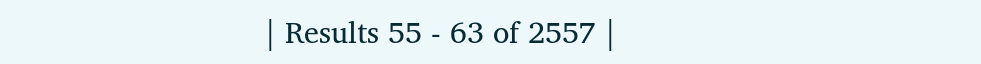| Results 55 - 63 of 2557 |